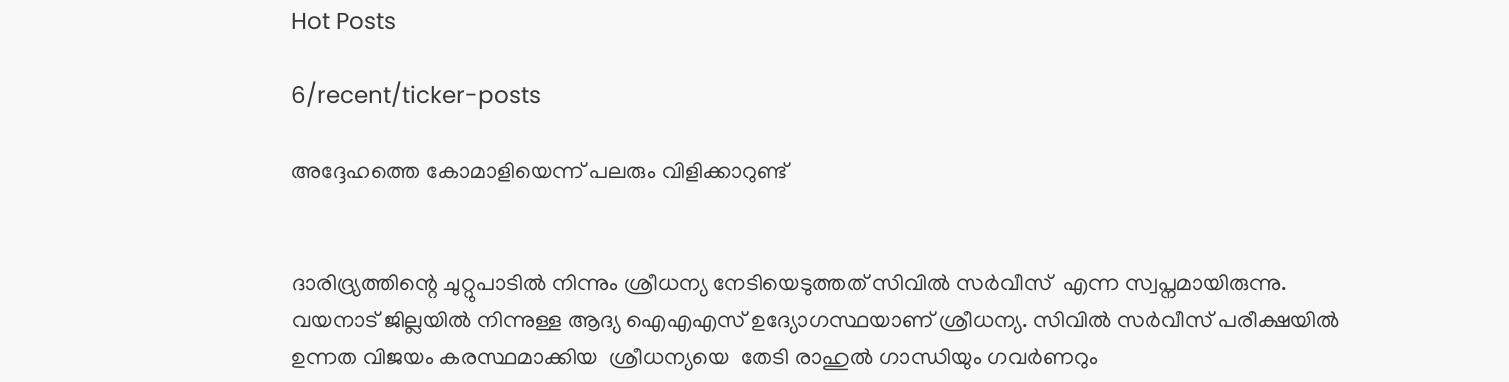Hot Posts

6/recent/ticker-posts

അദ്ദേഹത്തെ കോമാളിയെന്ന് പലരും വിളിക്കാറുണ്ട്


ദാരിദ്ര്യത്തിന്റെ ചുറ്റുപാടില്‍ നിന്നും ശ്രീധന്യ നേടിയെടുത്തത് സിവിൽ സർവീസ്  എന്ന സ്വപ്നമായിരുന്നു. വയനാട് ജില്ലയിൽ നിന്നുള്ള ആദ്യ ഐഎഎസ് ഉദ്യോഗസ്ഥയാണ് ശ്രീധന്യ. സിവിൽ സർവീസ് പരീക്ഷയിൽ ഉന്നത വിജയം കരസ്ഥമാക്കിയ  ശ്രീധന്യയെ  തേടി രാഹുൽ ഗാന്ധിയും ഗവർണറും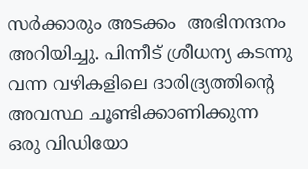സര്‍ക്കാരും അടക്കം  അഭിനന്ദനം അറിയിച്ചു. പിന്നീട് ശ്രീധന്യ കടന്നു വന്ന വഴികളിലെ ദാരിദ്ര്യത്തിന്റെ അവസ്ഥ ചൂണ്ടിക്കാണിക്കുന്ന ഒരു വിഡിയോ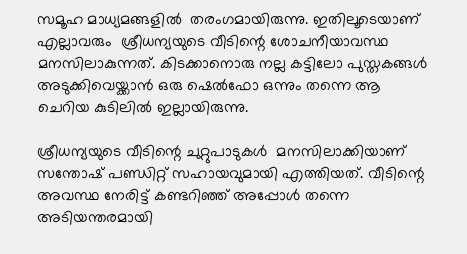സമൂഹ മാധ്യമങ്ങളിൽ  തരംഗമായിരുന്നു. ഇതിലൂടെയാണ് എല്ലാവരും  ശ്രീധന്യയുടെ വീടിന്റെ ശോചനീയാവസ്ഥ മനസിലാകുന്നത്. കിടക്കാനൊരു നല്ല കട്ടിലോ പുസ്തകങ്ങൾ അടുക്കിവെയ്ക്കാൻ ഒരു ഷെൽഫോ ഒന്നും തന്നെ ആ ചെറിയ കുടിലിൽ ഇല്ലായിരുന്നു.

ശ്രീധന്യയുടെ വീടിന്റെ ചുറ്റുപാടുകള്‍  മനസിലാക്കിയാണ് സന്തോഷ് പണ്ഡിറ്റ് സഹായവുമായി എത്തിയത്. വീടിന്റെ അവസ്ഥ നേരിട്ട് കണ്ടറിഞ്ഞ് അപ്പോൾ തന്നെ അടിയന്തരമായി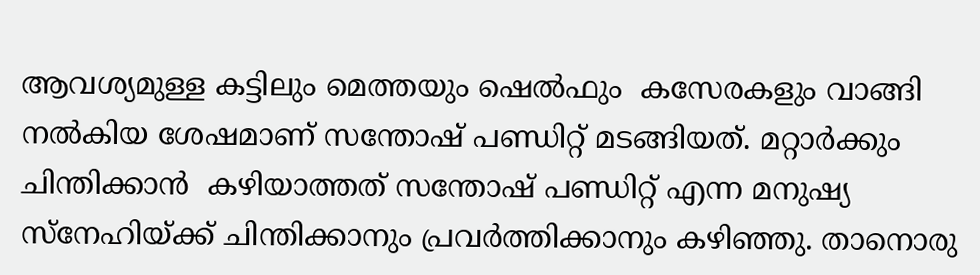ആവശ്യമുള്ള കട്ടിലും മെത്തയും ഷെൽഫും  കസേരകളും വാങ്ങി നൽകിയ ശേഷമാണ് സന്തോഷ് പണ്ഡിറ്റ് മടങ്ങിയത്. മറ്റാർക്കും ചിന്തിക്കാന്‍  കഴിയാത്തത് സന്തോഷ് പണ്ഡിറ്റ് എന്ന മനുഷ്യ സ്‌നേഹിയ്ക്ക് ചിന്തിക്കാനും പ്രവര്‍ത്തിക്കാനും കഴിഞ്ഞു. താനൊരു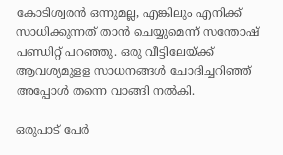കോടിശ്വരൻ ഒന്നുമല്ല, എങ്കിലും എനിക്ക് സാധിക്കുന്നത് താൻ ചെയ്യുമെന്ന് സന്തോഷ് പണ്ഡിറ്റ് പറഞ്ഞു. ഒരു വീട്ടിലേയ്ക്ക് ആവശ്യമുളള സാധനങ്ങള്‍ ചോദിച്ചറിഞ്ഞ് അപ്പോള്‍ തന്നെ വാങ്ങി നല്‍കി.

ഒരുപാട് പേർ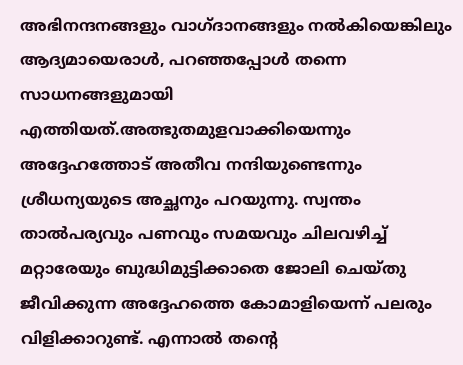അഭിനന്ദനങ്ങളും വാഗ്ദാനങ്ങളും നല്‍കിയെങ്കിലും ആദ്യമായെരാള്‍, പറഞ്ഞപ്പോള്‍ തന്നെ സാധനങ്ങളുമായി എത്തിയത്.അത്ഭുതമുളവാക്കിയെന്നും അദ്ദേഹത്തോട് അതീവ നന്ദിയുണ്ടെന്നും ശ്രീധന്യയുടെ അച്ഛനും പറയുന്നു. സ്വന്തം താല്‍പര്യവും പണവും സമയവും ചിലവഴിച്ച് മറ്റാരേയും ബുദ്ധിമുട്ടിക്കാതെ ജോലി ചെയ്തു ജീവിക്കുന്ന അദ്ദേഹത്തെ കോമാളിയെന്ന് പലരും വിളിക്കാറുണ്ട്. എന്നാല്‍ തന്റെ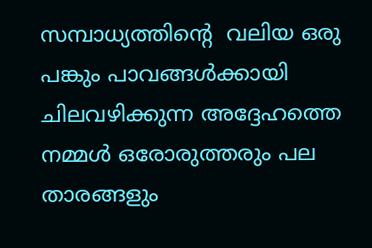സമ്പാധ്യത്തിന്റെ  വലിയ ഒരു പങ്കും പാവങ്ങള്‍ക്കായി ചിലവഴിക്കുന്ന അദ്ദേഹത്തെ നമ്മള്‍ ഒരോരുത്തരും പല താരങ്ങളും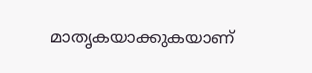മാതൃകയാക്കുകയാണ്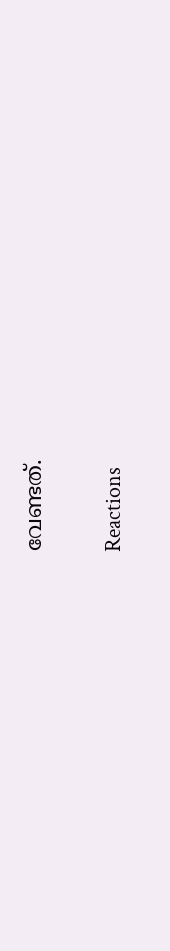വേണ്ടത്.


Reactions